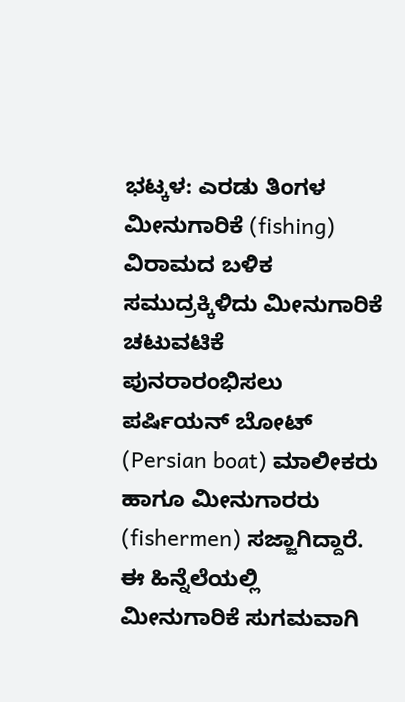ಭಟ್ಕಳ: ಎರಡು ತಿಂಗಳ ಮೀನುಗಾರಿಕೆ (fishing) ವಿರಾಮದ ಬಳಿಕ ಸಮುದ್ರಕ್ಕಿಳಿದು ಮೀನುಗಾರಿಕೆ ಚಟುವಟಿಕೆ ಪುನರಾರಂಭಿಸಲು ಪರ್ಷಿಯನ್ ಬೋಟ್ (Persian boat) ಮಾಲೀಕರು ಹಾಗೂ ಮೀನುಗಾರರು (fishermen) ಸಜ್ಜಾಗಿದ್ದಾರೆ. ಈ ಹಿನ್ನೆಲೆಯಲ್ಲಿ ಮೀನುಗಾರಿಕೆ ಸುಗಮವಾಗಿ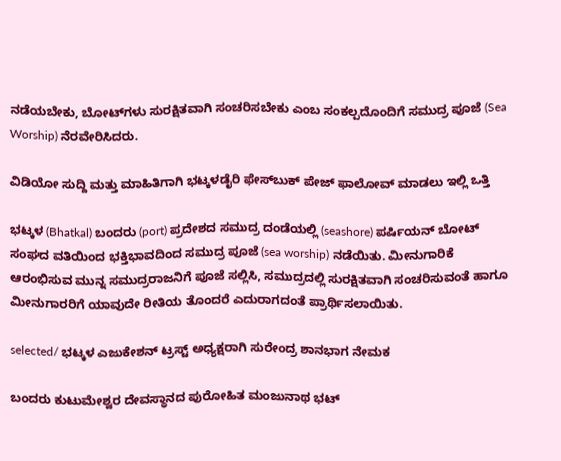ನಡೆಯಬೇಕು, ಬೋಟ್‌ಗಳು ಸುರಕ್ಷಿತವಾಗಿ ಸಂಚರಿಸಬೇಕು ಎಂಬ ಸಂಕಲ್ಪದೊಂದಿಗೆ ಸಮುದ್ರ ಪೂಜೆ (Sea Worship) ನೆರವೇರಿಸಿದರು.

ವಿಡಿಯೋ ಸುದ್ದಿ ಮತ್ತು ಮಾಹಿತಿಗಾಗಿ ಭಟ್ಕಳಡೈರಿ ಫೇಸ್‌ಬುಕ್‌ ಪೇಜ್ ಫಾಲೋವ್ ಮಾಡಲು ಇಲ್ಲಿ ಒತ್ತಿ

ಭಟ್ಕಳ (Bhatkal) ಬಂದರು (port) ಪ್ರದೇಶದ ಸಮುದ್ರ ದಂಡೆಯಲ್ಲಿ (seashore) ಪರ್ಷಿಯನ್ ಬೋಟ್ ಸಂಘದ ವತಿಯಿಂದ ಭಕ್ತಿಭಾವದಿಂದ ಸಮುದ್ರ ಪೂಜೆ (sea worship) ನಡೆಯಿತು. ಮೀನುಗಾರಿಕೆ ಆರಂಭಿಸುವ ಮುನ್ನ ಸಮುದ್ರರಾಜನಿಗೆ ಪೂಜೆ ಸಲ್ಲಿಸಿ, ಸಮುದ್ರದಲ್ಲಿ ಸುರಕ್ಷಿತವಾಗಿ ಸಂಚರಿಸುವಂತೆ ಹಾಗೂ ಮೀನುಗಾರರಿಗೆ ಯಾವುದೇ ರೀತಿಯ ತೊಂದರೆ ಎದುರಾಗದಂತೆ ಪ್ರಾರ್ಥಿಸಲಾಯಿತು.

selected/ ಭಟ್ಕಳ ಎಜುಕೇಶನ್ ಟ್ರಸ್ಟ್ ಅಧ್ಯಕ್ಷರಾಗಿ ಸುರೇಂದ್ರ ಶಾನಭಾಗ ನೇಮಕ

ಬಂದರು ಕುಟುಮೇಶ್ವರ ದೇವಸ್ಥಾನದ ಪುರೋಹಿತ ಮಂಜುನಾಥ ಭಟ್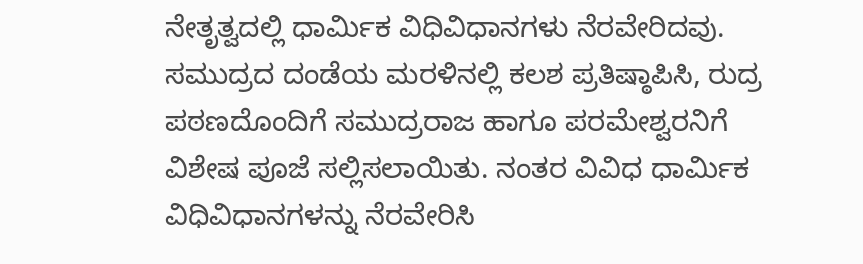ನೇತೃತ್ವದಲ್ಲಿ ಧಾರ್ಮಿಕ ವಿಧಿವಿಧಾನಗಳು ನೆರವೇರಿದವು. ಸಮುದ್ರದ ದಂಡೆಯ ಮರಳಿನಲ್ಲಿ ಕಲಶ ಪ್ರತಿಷ್ಠಾಪಿಸಿ, ರುದ್ರ ಪಠಣದೊಂದಿಗೆ ಸಮುದ್ರರಾಜ ಹಾಗೂ ಪರಮೇಶ್ವರನಿಗೆ ವಿಶೇಷ ಪೂಜೆ ಸಲ್ಲಿಸಲಾಯಿತು. ನಂತರ ವಿವಿಧ ಧಾರ್ಮಿಕ ವಿಧಿವಿಧಾನಗಳನ್ನು ನೆರವೇರಿಸಿ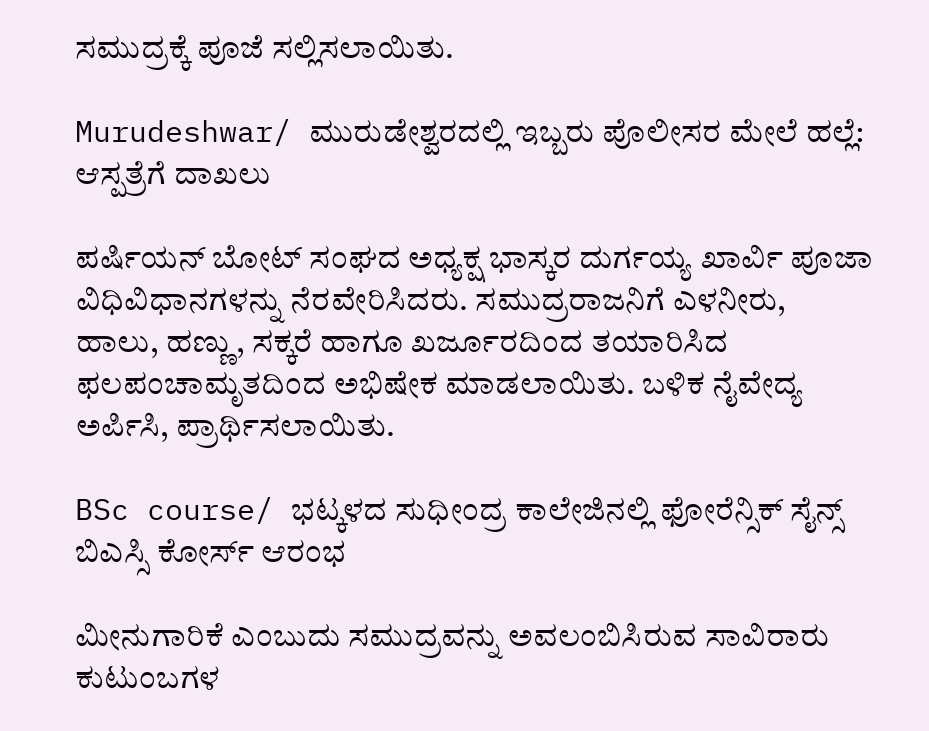ಸಮುದ್ರಕ್ಕೆ ಪೂಜೆ ಸಲ್ಲಿಸಲಾಯಿತು.

Murudeshwar/ ಮುರುಡೇಶ್ವರದಲ್ಲಿ ಇಬ್ಬರು ಪೊಲೀಸರ ಮೇಲೆ ಹಲ್ಲೆ: ಆಸ್ಪತ್ರೆಗೆ ದಾಖಲು

ಪರ್ಷಿಯನ್ ಬೋಟ್ ಸಂಘದ ಅಧ್ಯಕ್ಷ ಭಾಸ್ಕರ ದುರ್ಗಯ್ಯ ಖಾರ್ವಿ ಪೂಜಾ ವಿಧಿವಿಧಾನಗಳನ್ನು ನೆರವೇರಿಸಿದರು. ಸಮುದ್ರರಾಜನಿಗೆ ಎಳನೀರು, ಹಾಲು, ಹಣ್ಣು, ಸಕ್ಕರೆ ಹಾಗೂ ಖರ್ಜೂರದಿಂದ ತಯಾರಿಸಿದ ಫಲಪಂಚಾಮೃತದಿಂದ ಅಭಿಷೇಕ ಮಾಡಲಾಯಿತು. ಬಳಿಕ ನೈವೇದ್ಯ ಅರ್ಪಿಸಿ, ಪ್ರಾರ್ಥಿಸಲಾಯಿತು.

BSc course/ ಭಟ್ಕಳದ ಸುಧೀಂದ್ರ ಕಾಲೇಜಿನಲ್ಲಿ ಫೋರೆನ್ಸಿಕ್ ಸೈನ್ಸ್ ಬಿಎಸ್ಸಿ ಕೋರ್ಸ್‌ ಆರಂಭ

ಮೀನುಗಾರಿಕೆ ಎಂಬುದು ಸಮುದ್ರವನ್ನು ಅವಲಂಬಿಸಿರುವ ಸಾವಿರಾರು ಕುಟುಂಬಗಳ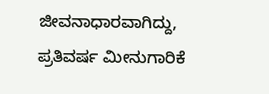ಜೀವನಾಧಾರವಾಗಿದ್ದು, ಪ್ರತಿವರ್ಷ ಮೀನುಗಾರಿಕೆ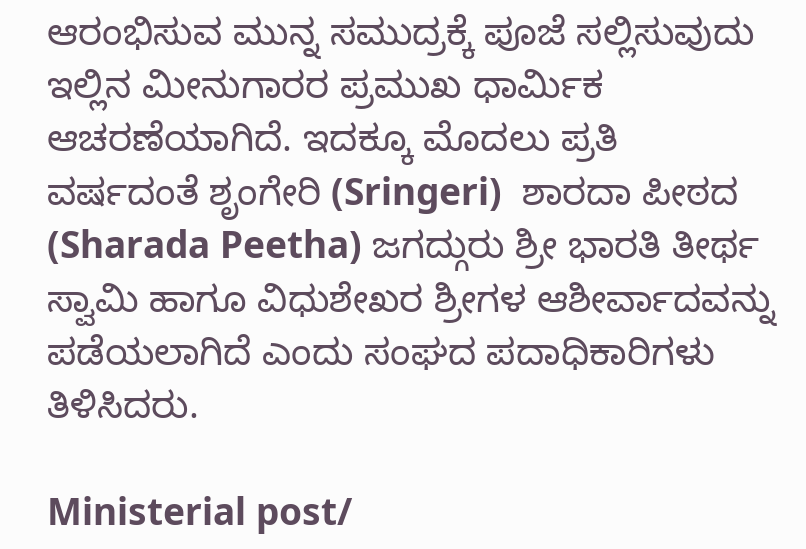ಆರಂಭಿಸುವ ಮುನ್ನ ಸಮುದ್ರಕ್ಕೆ ಪೂಜೆ ಸಲ್ಲಿಸುವುದು ಇಲ್ಲಿನ ಮೀನುಗಾರರ ಪ್ರಮುಖ ಧಾರ್ಮಿಕ ಆಚರಣೆಯಾಗಿದೆ. ಇದಕ್ಕೂ ಮೊದಲು ಪ್ರತಿ ವರ್ಷದಂತೆ ಶೃಂಗೇರಿ (Sringeri)  ಶಾರದಾ ಪೀಠದ (Sharada Peetha) ಜಗದ್ಗುರು ಶ್ರೀ ಭಾರತಿ ತೀರ್ಥ ಸ್ವಾಮಿ ಹಾಗೂ ವಿಧುಶೇಖರ ಶ್ರೀಗಳ ಆಶೀರ್ವಾದವನ್ನು ಪಡೆಯಲಾಗಿದೆ ಎಂದು ಸಂಘದ ಪದಾಧಿಕಾರಿಗಳು ತಿಳಿಸಿದರು.

Ministerial post/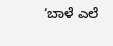‘ಬಾಳೆ ಎಲೆ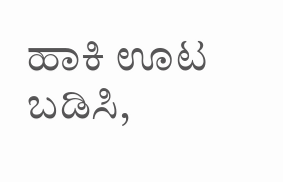ಹಾಕಿ ಊಟ ಬಡಿಸಿ,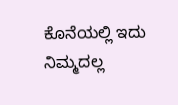ಕೊನೆಯಲ್ಲಿ ಇದು ನಿಮ್ಮದಲ್ಲ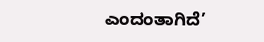ಎಂದಂತಾಗಿದೆ’